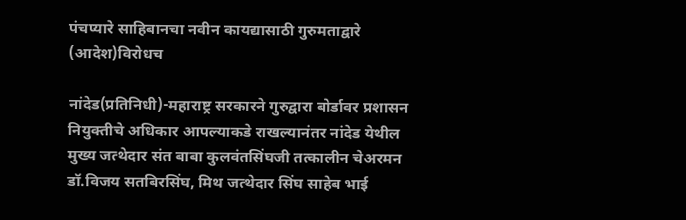पंचप्यारे साहिबानचा नवीन कायद्यासाठी गुरुमताद्वारे (आदेश)विरोधच

नांदेड(प्रतिनिधी)-महाराष्ट्र सरकारने गुरुद्वारा बोर्डावर प्रशासन नियुक्तीचे अधिकार आपल्याकडे राखल्यानंतर नांदेड येथील मुख्य जत्थेदार संत बाबा कुलवंतसिंघजी तत्कालीन चेअरमन डॉ.विजय सतबिरसिंघ, मिथ जत्थेदार सिंघ साहेब भाई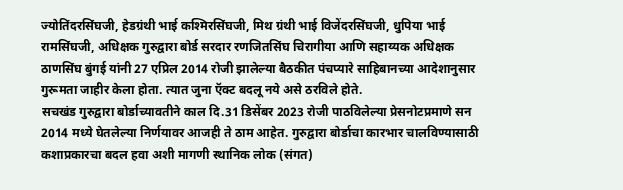ज्योतिंदरसिंघजी, हेडग्रंथी भाई कश्मिरसिंघजी, मिथ ग्रंथी भाई विजेंदरसिंघजी, धुपिया भाई रामसिंघजी, अधिक्षक गुरुद्वारा बोर्ड सरदार रणजितसिंघ चिरागीया आणि सहाय्यक अधिक्षक ठाणसिंघ बुंगई यांनी 27 एप्रिल 2014 रोजी झालेल्या बैठकीत पंचप्यारे साहिबानच्या आदेशानुसार गुरूमता जाहीर केला होता. त्यात जुना ऍक्ट बदलू नये असे ठरविले होते.
सचखंड गुरुद्वारा बोर्डाच्यावतीने काल दि.31 डिसेंबर 2023 रोजी पाठविलेल्या प्रेसनोटप्रमाणे सन 2014 मध्ये घेतलेल्या निर्णयावर आजही ते ठाम आहेत. गुरुद्वारा बोर्डाचा कारभार चालविण्यासाठी कशाप्रकारचा बदल हवा अशी मागणी स्थानिक लोक (संगत)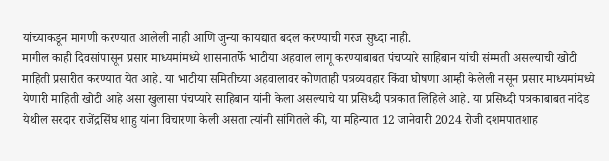यांच्याकडून मागणी करण्यात आलेली नाही आणि जुन्या कायद्यात बदल करण्याची गरज सुध्दा नाही.
मागील काही दिवसांपासून प्रसार माध्यमांमध्ये शासनातर्फे भाटीया अहवाल लागू करण्याबाबत पंचप्यारे साहिबान यांची संम्मती असल्याची खोटी माहिती प्रसारीत करण्यात येत आहे. या भाटीया समितीच्या अहवालावर कोणताही पत्रव्यवहार किंवा घोषणा आम्ही केलेली नसून प्रसार माध्यमांमध्ये येणारी माहिती खोटी आहे असा खुलासा पंचप्यारे साहिबान यांनी केला असल्याचे या प्रसिध्दी पत्रकात लिहिले आहे. या प्रसिध्दी पत्रकाबाबत नांदेड येथील सरदार राजेंद्रसिंघ शाहु यांना विचारणा केली असता त्यांनी सांगितले की, या महिन्यात 12 जानेवारी 2024 रोजी दशमपातशाह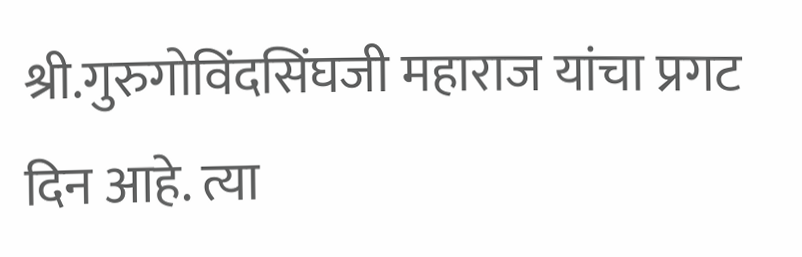श्री.गुरुगोविंदसिंघजी महाराज यांचा प्रगट दिन आहे. त्या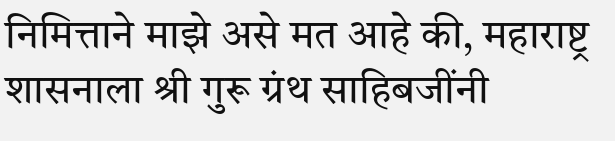निमित्ताने माझे असे मत आहे की, महाराष्ट्र शासनाला श्री गुरू ग्रंथ साहिबजींनी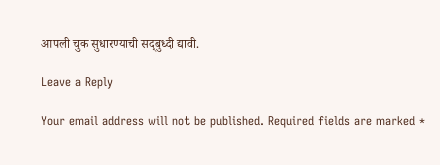आपली चुक सुधारण्याची सद्‌बुध्दी द्यावी.

Leave a Reply

Your email address will not be published. Required fields are marked *